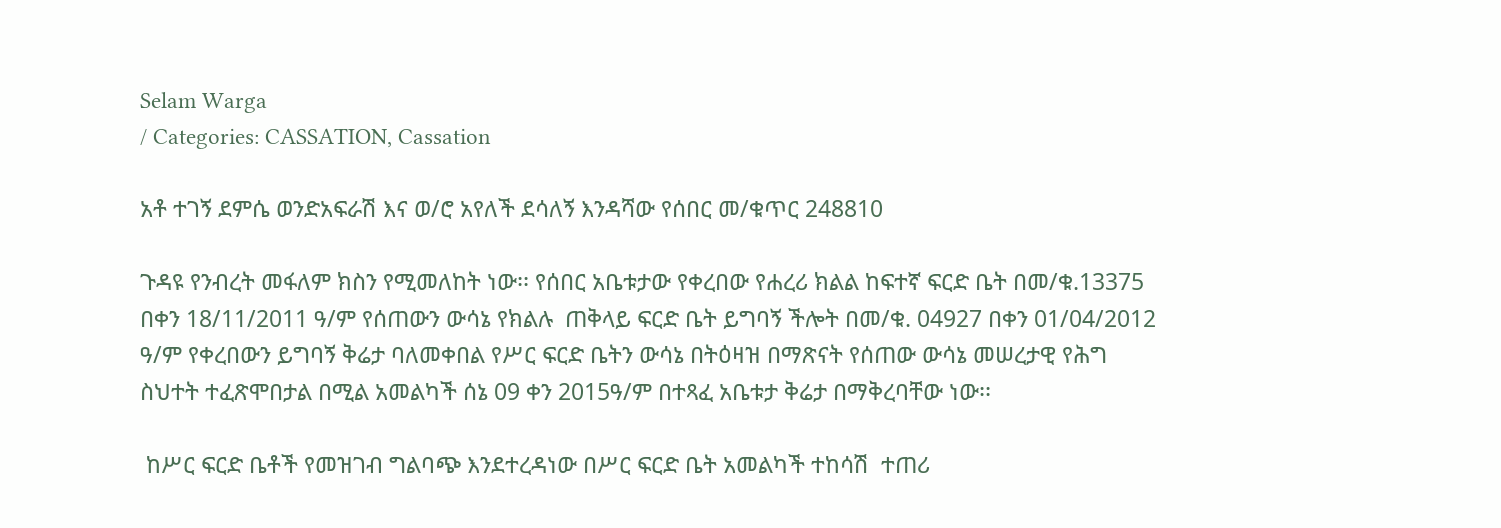Selam Warga
/ Categories: CASSATION, Cassation

አቶ ተገኝ ደምሴ ወንድአፍራሽ እና ወ/ሮ አየለች ደሳለኝ እንዳሻው የሰበር መ/ቁጥር 248810

ጉዳዩ የንብረት መፋለም ክስን የሚመለከት ነው፡፡ የሰበር አቤቱታው የቀረበው የሐረሪ ክልል ከፍተኛ ፍርድ ቤት በመ/ቁ.13375 በቀን 18/11/2011 ዓ/ም የሰጠውን ውሳኔ የክልሉ  ጠቅላይ ፍርድ ቤት ይግባኝ ችሎት በመ/ቁ. 04927 በቀን 01/04/2012 ዓ/ም የቀረበውን ይግባኝ ቅሬታ ባለመቀበል የሥር ፍርድ ቤትን ውሳኔ በትዕዛዝ በማጽናት የሰጠው ውሳኔ መሠረታዊ የሕግ ስህተት ተፈጽሞበታል በሚል አመልካች ሰኔ 09 ቀን 2015ዓ/ም በተጻፈ አቤቱታ ቅሬታ በማቅረባቸው ነው፡፡

 ከሥር ፍርድ ቤቶች የመዝገብ ግልባጭ እንደተረዳነው በሥር ፍርድ ቤት አመልካች ተከሳሽ  ተጠሪ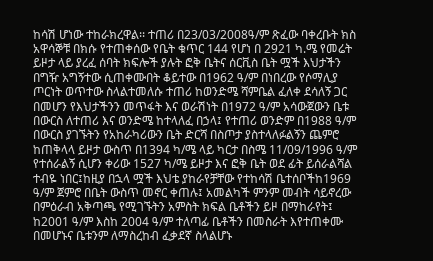ከሳሽ ሆነው ተከራክረዋል፡፡ ተጠሪ በ23/03/2008ዓ/ም ጽፈው ባቀረቡት ክስ አዋሳኞቹ በክሱ የተጠቀሰው የቤት ቁጥር 144 የሆነ በ 2921 ካ.ሜ የመሬት ይዞታ ላይ ያረፈ ሰባት ክፍሎች ያሉት ፎቅ ቤትና ሰርቪስ ቤት ሟች እህታችን በግዥ አግኝተው ሲጠቀሙበት ቆይተው በ1962 ዓ/ም በነበረው የሶማሊያ ጦርነት ወጥተው ስላልተመለሱ ተጠሪ ከወንድሜ ሻምቤል ፈለቀ ደሳለኝ ጋር በመሆን የእህታችንን መጥፋት እና ወራሽነት በ1972 ዓ/ም አሳውጀውን ቤቱ በውርስ ለተጠሪ እና ወንድሜ ከተላለፈ በኃላ፤ የተጠሪ ወንድም በ1988 ዓ/ም በውርስ ያገኙትን የአከራካሪውን ቤት ድርሻ በስጦታ ያስተላለፉልኝን ጨምሮ ከጠቅላላ ይዞታ ውስጥ በ1394 ካ/ሜ ላይ ካርታ በስሜ 11/09/1996 ዓ/ም የተሰራልኝ ሲሆን ቀሪው 1527 ካ/ሜ ይዞታ እና ፎቅ ቤት ወደ ፊት ይሰራልሻል ተብዬ ነበር፤ከዚያ በኋላ ሟች እህቴ ያከራየቻቸው የተከሳሽ ቤተሰቦችከ1969 ዓ/ም ጀምሮ በቤት ውስጥ መኖር ቀጠሉ፤ አመልካች ምንም መብት ሳይኖረው በምዕራብ አቅጣጫ የሚገኙትን አምስት ክፍል ቤቶችን ይዞ በማከራየት፤ ከ2001 ዓ/ም እስከ 2004 ዓ/ም ተለጣፊ ቤቶችን በመስራት እየተጠቀሙ በመሆኑና ቤቱንም ለማስረከብ ፈቃደኛ ስላልሆኑ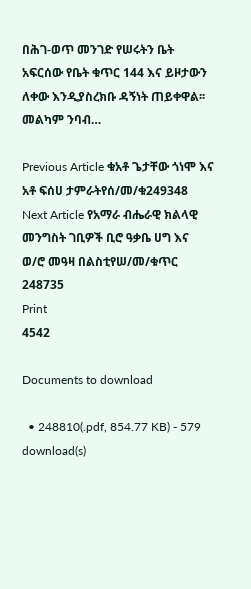በሕገ-ወጥ መንገድ የሠሩትን ቤት አፍርሰው የቤት ቁጥር 144 እና ይዞታውን ለቀው እንዲያስረክቡ ዳኝነት ጠይቀዋል፡፡መልካም ንባብ…

Previous Article ቁአቶ ጌታቸው ጎነሞ እና አቶ ፍሰሀ ታምራትየሰ/መ/ቁ249348
Next Article የአማራ ብሔራዊ ክልላዊ መንግስት ገቢዎች ቢሮ ዓቃቤ ሀግ እና ወ/ሮ መዓዛ በልስቲየሠ/መ/ቁጥር 248735
Print
4542

Documents to download

  • 248810(.pdf, 854.77 KB) - 579 download(s)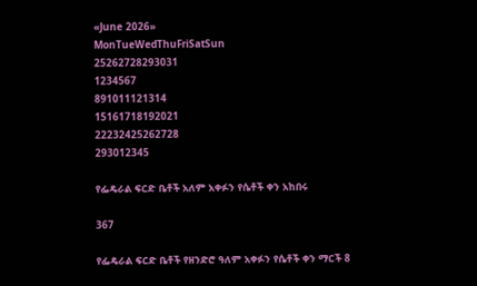«June 2026»
MonTueWedThuFriSatSun
25262728293031
1234567
891011121314
15161718192021
22232425262728
293012345

የፌዴራል ፍርድ ቤቶች አለም አቀፉን የሴቶች ቀን አከበሩ

367

የፌዴራል ፍርድ ቤቶች የዘንድሮ ዓለም አቀፉን የሴቶች ቀን ማርች 8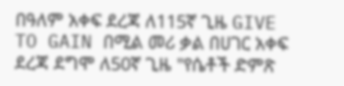በዓለም አቀፍ ደረጃ ለ115ኛ ጊዜ GIVE TO GAIN በሚል መሪ ቃል በሀገር አቀፍ ደረጃ ደግሞ ለ50ኛ ጊዜ "የሴቶች ድምጽ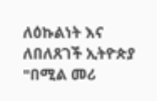ለዕኩልነት እና ለበለጸገች ኢትዮጵያ "በሚል መሪ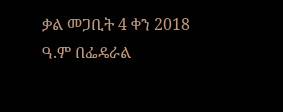ቃል መጋቢት 4 ቀን 2018 ዓ.ም በፌዴራል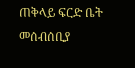ጠቅላይ ፍርድ ቤት መሰብሰቢያ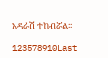አዳራሽ ተከብሯል፡፡

123578910Last